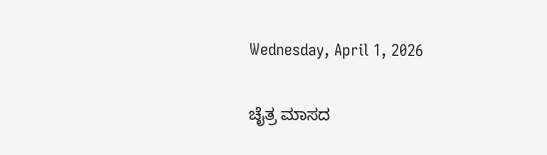Wednesday, April 1, 2026

ಚೈತ್ರ ಮಾಸದ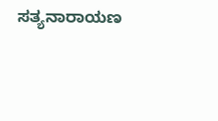ಸತ್ಯನಾರಾಯಣ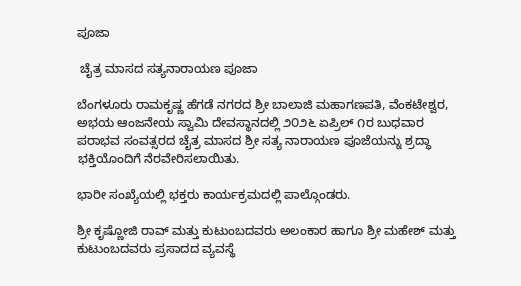ಪೂಜಾ

 ಚೈತ್ರ ಮಾಸದ ಸತ್ಯನಾರಾಯಣ ಪೂಜಾ

ಬೆಂಗಳೂರು ರಾಮಕೃಷ್ಣ ಹೆಗಡೆ ನಗರದ ಶ್ರೀ ಬಾಲಾಜಿ ಮಹಾಗಣಪತಿ, ವೆಂಕಟೇಶ್ವರ, ಅಭಯ ಆಂಜನೇಯ ಸ್ವಾಮಿ ದೇವಸ್ಥಾನದಲ್ಲಿ ೨೦೨೬ ಏಪ್ರಿಲ್‌ ೧ರ ಬುಧವಾರ ಪರಾಭವ ಸಂವತ್ಸರದ ಚೈತ್ರ ಮಾಸದ ಶ್ರೀ ಸತ್ಯ ನಾರಾಯಣ ಪೂಜೆಯನ್ನು ಶ್ರದ್ಧಾ ಭಕ್ತಿಯೊಂದಿಗೆ ನೆರವೇರಿಸಲಾಯಿತು.

ಭಾರೀ ಸಂಖ್ಯೆಯಲ್ಲಿ ಭಕ್ತರು ಕಾರ್ಯಕ್ರಮದಲ್ಲಿ ಪಾಲ್ಗೊಂಡರು.

ಶ್ರೀ ಕೃಷ್ಣೋಜಿ ರಾವ್‌ ಮತ್ತು ಕುಟುಂಬದವರು ಅಲಂಕಾರ ಹಾಗೂ ಶ್ರೀ ಮಹೇಶ್‌ ಮತ್ತು ಕುಟುಂಬದವರು ಪ್ರಸಾದದ ವ್ಯವಸ್ಥೆ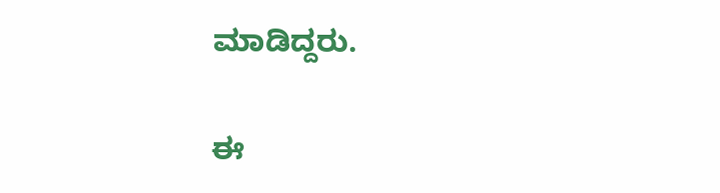ಮಾಡಿದ್ದರು.

ಈ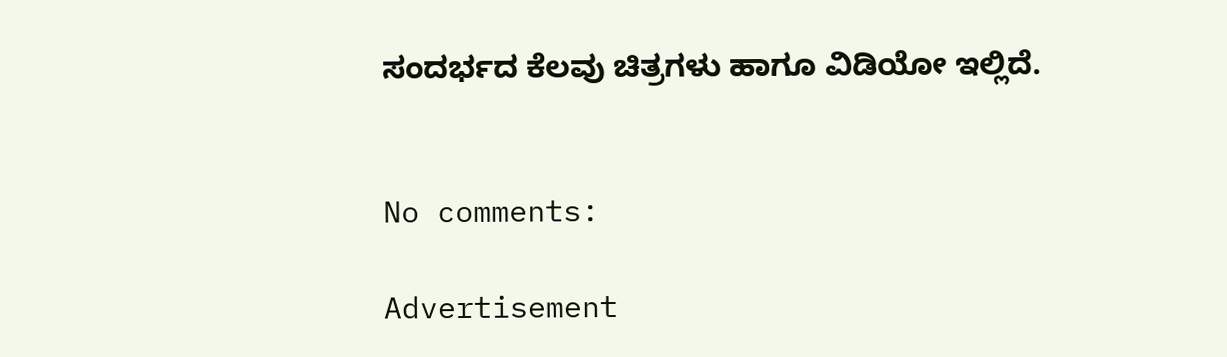ಸಂದರ್ಭದ ಕೆಲವು ಚಿತ್ರಗಳು ಹಾಗೂ ವಿಡಿಯೋ ಇಲ್ಲಿದೆ.


No comments:

Advertisement